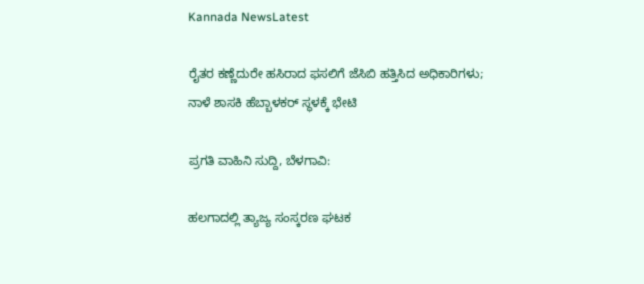Kannada NewsLatest

ರೈತರ ಕಣ್ಣೆದುರೇ ಹಸಿರಾದ ಫಸಲಿಗೆ ಜೆಸಿಬಿ ಹತ್ತಿಸಿದ ಅಧಿಕಾರಿಗಳು; ನಾಳೆ ಶಾಸಕಿ ಹೆಬ್ಬಾಳಕರ್ ಸ್ಥಳಕ್ಕೆ ಭೇಟಿ

ಪ್ರಗತಿ ವಾಹಿನಿ ಸುದ್ದಿ, ಬೆಳಗಾವಿ:

ಹಲಗಾದಲ್ಲಿ ತ್ಯಾಜ್ಯ ಸಂಸ್ಕರಣ ಘಟಕ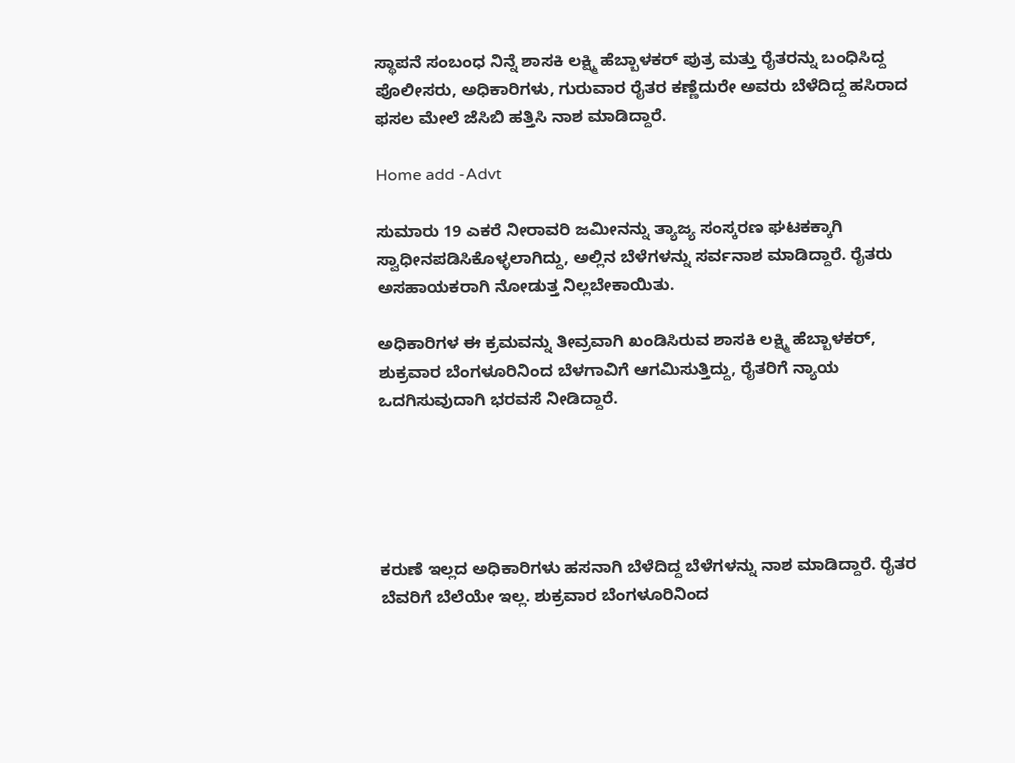ಸ್ಥಾಪನೆ ಸಂಬಂಧ ನಿನ್ನೆ ಶಾಸಕಿ ಲಕ್ಷ್ಮಿ ಹೆಬ್ಬಾಳಕರ್ ಪುತ್ರ ಮತ್ತು ರೈತರನ್ನು ಬಂಧಿಸಿದ್ದ ಪೊಲೀಸರು, ಅಧಿಕಾರಿಗಳು, ಗುರುವಾರ ರೈತರ ಕಣ್ಣೆದುರೇ ಅವರು ಬೆಳೆದಿದ್ದ ಹಸಿರಾದ ಫಸಲ ಮೇಲೆ ಜೆಸಿಬಿ ಹತ್ತಿಸಿ ನಾಶ ಮಾಡಿದ್ದಾರೆ.

Home add -Advt

ಸುಮಾರು 19 ಎಕರೆ ನೀರಾವರಿ ಜಮೀನನ್ನು ತ್ಯಾಜ್ಯ ಸಂಸ್ಕರಣ ಘಟಕಕ್ಕಾಗಿ ಸ್ವಾಧೀನಪಡಿಸಿಕೊಳ್ಳಲಾಗಿದ್ದು, ಅಲ್ಲಿನ ಬೆಳೆಗಳನ್ನು ಸರ್ವನಾಶ ಮಾಡಿದ್ದಾರೆ. ರೈತರು ಅಸಹಾಯಕರಾಗಿ ನೋಡುತ್ತ ನಿಲ್ಲಬೇಕಾಯಿತು.

ಅಧಿಕಾರಿಗಳ ಈ ಕ್ರಮವನ್ನು ತೀವ್ರವಾಗಿ ಖಂಡಿಸಿರುವ ಶಾಸಕಿ ಲಕ್ಷ್ಮಿ ಹೆಬ್ಬಾಳಕರ್, ಶುಕ್ರವಾರ ಬೆಂಗಳೂರಿನಿಂದ ಬೆಳಗಾವಿಗೆ ಆಗಮಿಸುತ್ತಿದ್ದು, ರೈತರಿಗೆ ನ್ಯಾಯ ಒದಗಿಸುವುದಾಗಿ ಭರವಸೆ ನೀಡಿದ್ದಾರೆ.





ಕರುಣೆ ಇಲ್ಲದ ಅಧಿಕಾರಿಗಳು ಹಸನಾಗಿ ಬೆಳೆದಿದ್ದ ಬೆಳೆಗಳನ್ನು ನಾಶ ಮಾಡಿದ್ದಾರೆ. ರೈತರ ಬೆವರಿಗೆ ಬೆಲೆಯೇ ಇಲ್ಲ. ಶುಕ್ರವಾರ ಬೆಂಗಳೂರಿನಿಂದ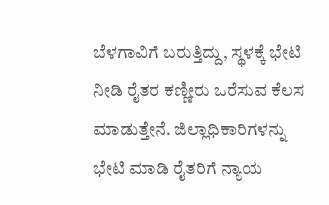ಬೆಳಗಾವಿಗೆ ಬರುತ್ತಿದ್ದು, ಸ್ಥಳಕ್ಕೆ ಭೇಟಿ ನೀಡಿ ರೈತರ ಕಣ್ಣೀರು ಒರೆಸುವ ಕೆಲಸ ಮಾಡುತ್ತೇನೆ. ಜಿಲ್ಲಾಧಿಕಾರಿಗಳನ್ನು ಭೇಟಿ ಮಾಡಿ ರೈತರಿಗೆ ನ್ಯಾಯ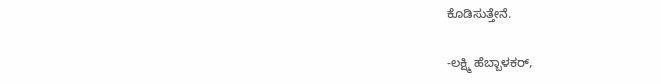ಕೊಡಿಸುತ್ತೇನೆ.

-ಲಕ್ಷ್ಮಿ ಹೆಬ್ಬಾಳಕರ್,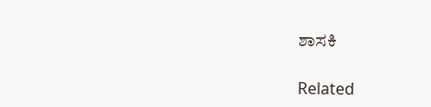ಶಾಸಕಿ

Related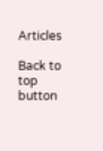Articles

Back to top button